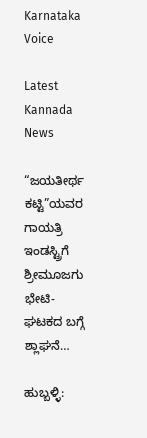Karnataka Voice

Latest Kannada News

“ಜಯತೀರ್ಥ ಕಟ್ಟಿ”ಯವರ ಗಾಯತ್ರಿ ಇಂಡಸ್ಟ್ರಿಗೆ ಶ್ರೀಮೂಜಗು ಭೇಟಿ- ಘಟಕದ ಬಗ್ಗೆ ಶ್ಲಾಘನೆ…

ಹುಬ್ಬಳ್ಳಿ: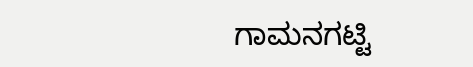ಗಾಮನಗಟ್ಟಿ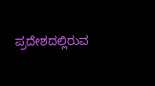ಪ್ರದೇಶದಲ್ಲಿರುವ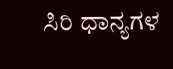ಸಿರಿ ಧಾನ್ಯಗಳ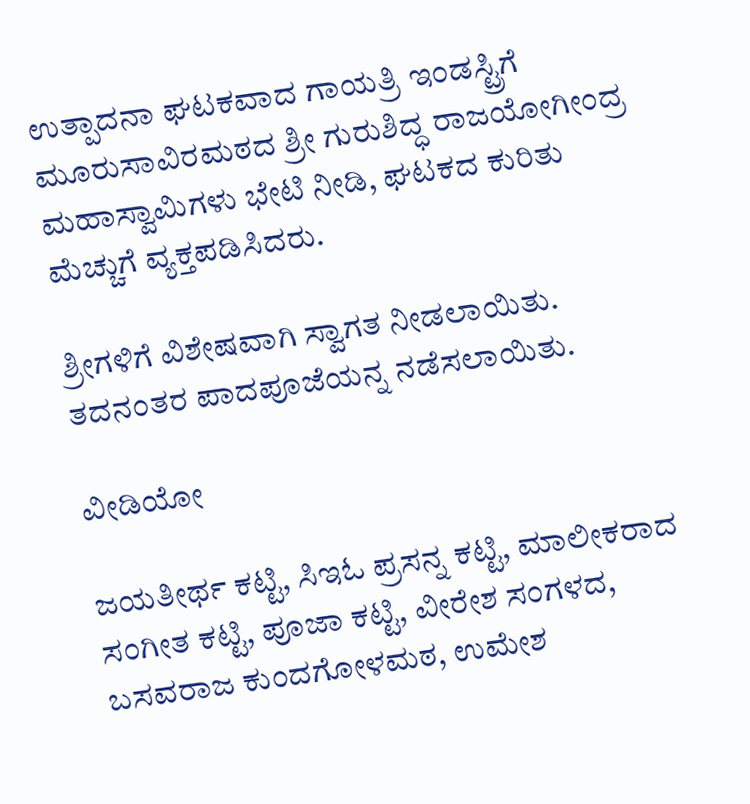ಉತ್ಪಾದನಾ ಘಟಕವಾದ ಗಾಯತ್ರಿ ಇಂಡಸ್ಟ್ರಿಗೆ ಮೂರುಸಾವಿರಮಠದ ಶ್ರೀ ಗುರುಶಿದ್ಧ ರಾಜಯೋಗೀಂದ್ರ ಮಹಾಸ್ವಾಮಿಗಳು ಭೇಟಿ ನೀಡಿ, ಘಟಕದ ಕುರಿತು ಮೆಚ್ಚುಗೆ ವ್ಯಕ್ತಪಡಿಸಿದರು.

ಶ್ರೀಗಳಿಗೆ ವಿಶೇಷವಾಗಿ ಸ್ವಾಗತ ನೀಡಲಾಯಿತು. ತದನಂತರ ಪಾದಪೂಜೆಯನ್ನ ನಡೆಸಲಾಯಿತು.

ವೀಡಿಯೋ

ಜಯತೀರ್ಥ ಕಟ್ಟಿ, ಸಿಇಓ ಪ್ರಸನ್ನ ಕಟ್ಟಿ, ಮಾಲೀಕರಾದ ಸಂಗೀತ ಕಟ್ಟಿ, ಪೂಜಾ ಕಟ್ಟಿ, ವೀರೇಶ ಸಂಗಳದ, ಬಸವರಾಜ ಕುಂದಗೋಳಮಠ, ಉಮೇಶ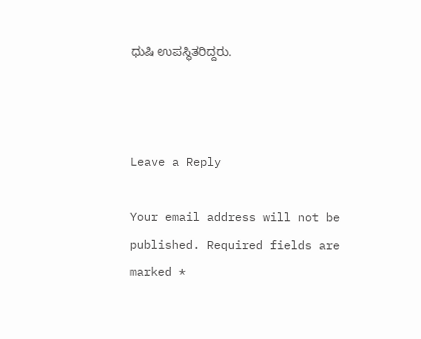ಧುಷಿ ಉಪಸ್ಥಿತರಿದ್ದರು.



Leave a Reply

Your email address will not be published. Required fields are marked *